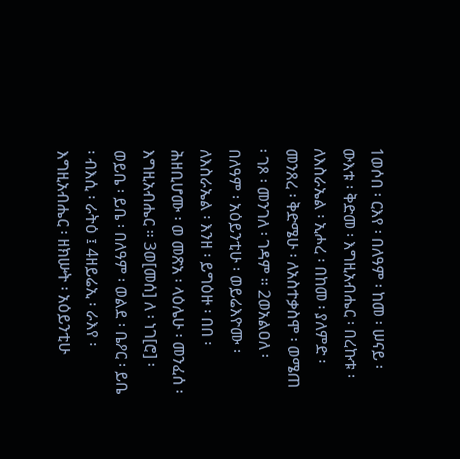1ወሶበ ፡ ርእየ ፡ በለዓም ፡ ከመ ፡ ሠናይ ፡ ውእቱ ፡ ቅድመ ፡ እግዚአብሔር ፡ በረኩቱ ፡ ለእስራኤል ፡ ኢሖረ ፡ በከመ ፡ ያለምድ ፡ መንጸረ ፡ ቅድሜሁ ፡ ለአስተቃስሞ ፡ ወሜጠ ፡ ገጾ ፡ መንገለ ፡ ገዳም ። 2ወአልዐለ ፡ በለዓም ፡ አዕይንቲሁ ፡ ወይሬእዮሙ ፡ ለእስራኤል ፡ እንዘ ፡ ይግዕዙ ፡ በበ ፡ ሕዘቢሆሙ ፡ ወ መጽአ ፡ ላዕሌሁ ፡ መንፈሰ ፡ እግዚአብሔር ። 3ወ[መሰ] ለ ፡ ነገ[ሮ] ፡ ወይቤ ፡ ይቤ ፡ በለዓም ፡ ወልደ ፡ ቤዖር ፡ ይቤ ፡ ብእሲ ፡ ራትዕ ፤ 4ዘይሬኢ ፡ ራእየ ፡ እግዚአብሔር ፡ ዘክሡት ፡ አዕይንቲሁ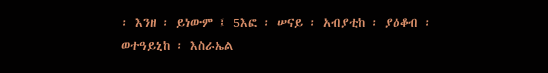፡ እንዘ ፡ ይነውም ፤ 5እፎ ፡ ሠናይ ፡ አብያቲከ ፡ ያዕቆብ ፡ ወተዓይኒከ ፡ እስራኤል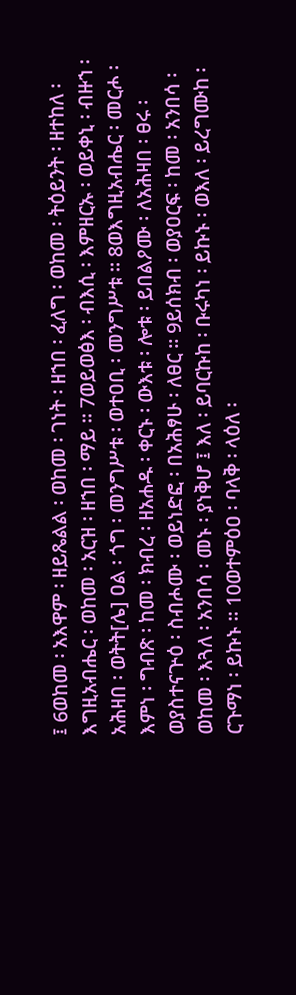፤ 6ወከመ ፡ አእዋም ፡ ዘይጼልል ፡ ወከመ ፡ ገነት ፡ ዘኀበ ፡ ፈለግ ፡ ወከመ ፡ ትዕይንት ፡ ዘተከለ ፡ እግዚአብሔር ፡ ወከመ ፡ አርዝ ፡ ዘኀበ ፡ ማይ ። 7ወይወፅእ ፡ ብእሲ ፡ እምዘርኡ ፡ ወይቀኒ ፡ ብዙኀ ፡ አሕዛበ ፡ ወትት[ሌ] ዐል ፡ ጎግ ፡ መንግሥቱ ፡ ወተዐቢ ፡ መንግሥቱ ። 8ወእግዚአብሔር ፡ መርሖ ፡ እምነ ፡ ግብጽ ፡ ከመ ፡ ክብረ ፡ ዘአሐዱ ፡ ቀርኑ ፡ ውእቱ ፡ ሎቱ ፡ ይበልዖሙ ፡ ለአሕዛበ ፡ ፀሩ ፡ ወያስተናጕዕ ፡ ስብሖሙ ፡ ወይነድፎ ፡ በአሕፃሁ ፡ ለፀር ። 9ይሰክብ ፡ ወያዐርፍ ፡ ከመ ፡ አንበሳ ፡ ወከመ ፡ እጓለ ፡ አንበሳ ፡ መኑ ፡ ያነቅሆ ፤ እለ ፡ ይባርኩከ ፡ ቡሩካነ ፡ ይኩኑ ፡ ወእለ ፡ ይረግሙከ ፡ ርጉማነ ፡ ይኩኑ ። 10ወተምዕዐ ፡ ባላቅ ፡ ላዕለ ፡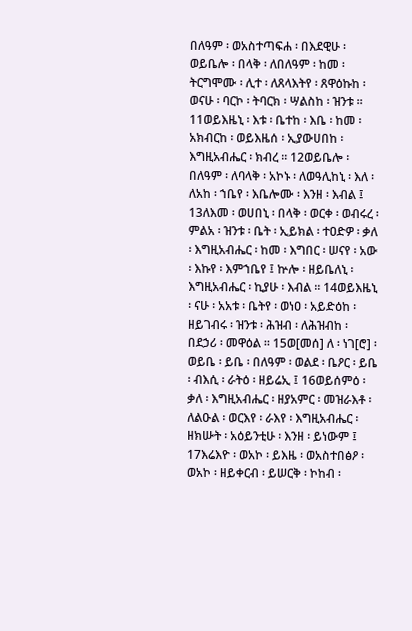በለዓም ፡ ወአስተጣፍሐ ፡ በእደዊሁ ፡ ወይቤሎ ፡ በላቅ ፡ ለበለዓም ፡ ከመ ፡ ትርግሞሙ ፡ ሊተ ፡ ለጸላእትየ ፡ ጸዋዕኩከ ፡ ወናሁ ፡ ባርኮ ፡ ትባርክ ፡ ሣልስከ ፡ ዝንቱ ። 11ወይእዜኒ ፡ እቱ ፡ ቤተከ ፡ እቤ ፡ ከመ ፡ አክብርከ ፡ ወይእዜሰ ፡ ኢያውሀበከ ፡ እግዚአብሔር ፡ ክብረ ። 12ወይቤሎ ፡ በለዓም ፡ ለባላቅ ፡ አኮኑ ፡ ለወዓሊከኒ ፡ እለ ፡ ለአከ ፡ ኀቤየ ፡ እቤሎሙ ፡ እንዘ ፡ እብል ፤ 13ለእመ ፡ ወሀበኒ ፡ በላቅ ፡ ወርቀ ፡ ወብሩረ ፡ ምልአ ፡ ዝንቱ ፡ ቤት ፡ ኢይክል ፡ ተዐድዎ ፡ ቃለ ፡ እግዚአብሔር ፡ ከመ ፡ እግበር ፡ ሠናየ ፡ አው ፡ እኩየ ፡ እምኀቤየ ፤ ኵሎ ፡ ዘይቤለኒ ፡ እግዚአብሔር ፡ ኪያሁ ፡ እብል ። 14ወይእዜኒ ፡ ናሁ ፡ አአቱ ፡ ቤትየ ፡ ወነዐ ፡ አይድዕከ ፡ ዘይገብሩ ፡ ዝንቱ ፡ ሕዝብ ፡ ለሕዝብከ ፡ በደኃሪ ፡ መዋዕል ። 15ወ[መሰ] ለ ፡ ነገ[ሮ] ፡ ወይቤ ፡ ይቤ ፡ በለዓም ፡ ወልደ ፡ ቤዖር ፡ ይቤ ፡ ብእሲ ፡ ራትዕ ፡ ዘይሬኢ ፤ 16ወይሰምዕ ፡ ቃለ ፡ እግዚአብሔር ፡ ዘያአምር ፡ መዝራእቶ ፡ ለልዑል ፡ ወርእየ ፡ ራእየ ፡ እግዚአብሔር ፡ ዘክሡት ፡ አዕይንቲሁ ፡ እንዘ ፡ ይነውም ፤ 17እሬእዮ ፡ ወአኮ ፡ ይእዜ ፡ ወአስተበፅዖ ፡ ወአኮ ፡ ዘይቀርብ ፡ ይሠርቅ ፡ ኮከብ ፡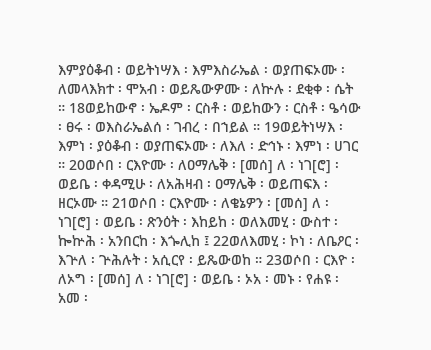እምያዕቆብ ፡ ወይትነሣእ ፡ እምእስራኤል ፡ ወያጠፍኦሙ ፡ ለመላእክተ ፡ ሞአብ ፡ ወይጼውዎሙ ፡ ለኵሉ ፡ ደቂቀ ፡ ሴት ። 18ወይከውኖ ፡ ኤዶም ፡ ርስቶ ፡ ወይከውን ፡ ርስቶ ፡ ዔሳው ፡ ፀሩ ፡ ወእስራኤልሰ ፡ ገብረ ፡ በኀይል ። 19ወይትነሣእ ፡ እምነ ፡ ያዕቆብ ፡ ወያጠፍኦሙ ፡ ለእለ ፡ ድኅኑ ፡ እምነ ፡ ሀገር ። 20ወሶበ ፡ ርእዮሙ ፡ ለዐማሌቅ ፡ [መሰ] ለ ፡ ነገ[ሮ] ፡ ወይቤ ፡ ቀዳሚሁ ፡ ለአሕዛብ ፡ ዐማሌቅ ፡ ወይጠፍእ ፡ ዘርኦሙ ። 21ወሶበ ፡ ርእዮሙ ፡ ለቄኔዎን ፡ [መሰ] ለ ፡ ነገ[ሮ] ፡ ወይቤ ፡ ጽንዕት ፡ እከይከ ፡ ወለእመሂ ፡ ውስተ ፡ ኰኵሕ ፡ አንበርከ ፡ እጐሊከ ፤ 22ወለእመሂ ፡ ኮነ ፡ ለቤዖር ፡ እጕለ ፡ ጕሕሉት ፡ አሲርየ ፡ ይጼውወከ ። 23ወሶበ ፡ ርእዮ ፡ ለኦግ ፡ [መሰ] ለ ፡ ነገ[ሮ] ፡ ወይቤ ፡ ኦአ ፡ መኑ ፡ የሐዩ ፡ አመ ፡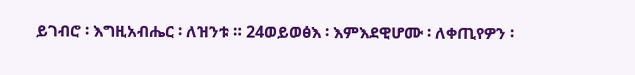ይገብሮ ፡ እግዚአብሔር ፡ ለዝንቱ ። 24ወይወፅእ ፡ እምእደዊሆሙ ፡ ለቀጢየዎን ፡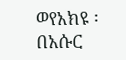ወየአክዩ ፡ በአሱር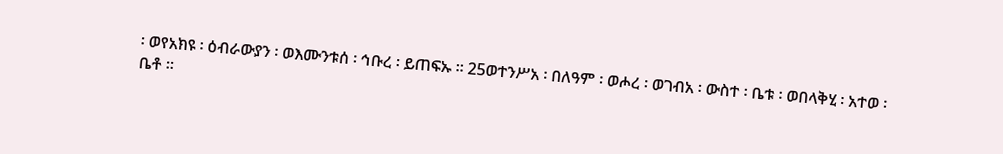፡ ወየአክዩ ፡ ዕብራውያን ፡ ወእሙንቱሰ ፡ ኅቡረ ፡ ይጠፍኡ ። 25ወተንሥአ ፡ በለዓም ፡ ወሖረ ፡ ወገብአ ፡ ውስተ ፡ ቤቱ ፡ ወበላቅሂ ፡ አተወ ፡ ቤቶ ።